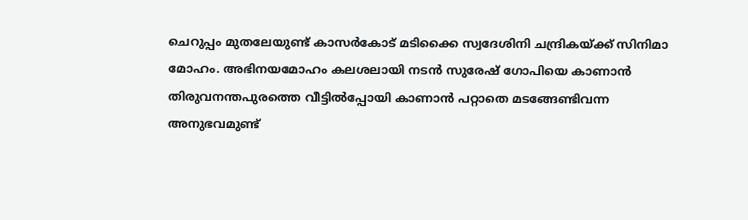ചെറുപ്പം മുതലേയുണ്ട് കാസര്‍കോട് മടിക്കൈ സ്വദേശിനി ചന്ദ്രികയ്ക്ക് സിനിമാ മോഹം. അഭിനയമോഹം കലശലായി നടന്‍ സുരേഷ് ഗോപിയെ കാണാന്‍ തിരുവനന്തപുരത്തെ വീട്ടില്‍പ്പോയി കാണാന്‍ പറ്റാതെ മടങ്ങേണ്ടിവന്ന അനുഭവമുണ്ട്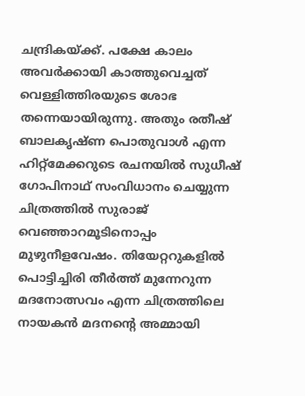ചന്ദ്രികയ്ക്ക്. പക്ഷേ കാലം അവര്‍ക്കായി കാത്തുവെച്ചത് വെള്ളിത്തിരയുടെ ശോഭ തന്നെയായിരുന്നു. അതും രതീഷ് ബാലകൃഷ്ണ പൊതുവാള്‍ എന്ന ഹിറ്റ്‌മേക്കറുടെ രചനയില്‍ സുധീഷ് ഗോപിനാഥ് സംവിധാനം ചെയ്യുന്ന ചിത്രത്തില്‍ സുരാജ് വെഞ്ഞാറമൂടിനൊപ്പം മുഴുനീളവേഷം. തിയേറ്ററുകളില്‍ പൊട്ടിച്ചിരി തീര്‍ത്ത് മുന്നേറുന്ന മദനോത്സവം എന്ന ചിത്രത്തിലെ നായകന്‍ മദനന്റെ അമ്മായി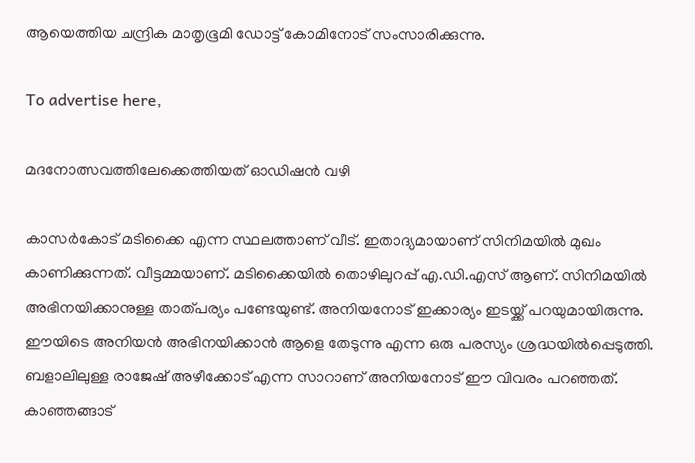ആയെത്തിയ ചന്ദ്രിക മാതൃഭൂമി ഡോട്ട് കോമിനോട് സംസാരിക്കുന്നു.

To advertise here,

മദനോത്സവത്തിലേക്കെത്തിയത് ഓഡിഷന്‍ വഴി

കാസര്‍കോട് മടിക്കൈ എന്ന സ്ഥലത്താണ് വീട്. ഇതാദ്യമായാണ് സിനിമയില്‍ മുഖം കാണിക്കുന്നത്. വീട്ടമ്മയാണ്. മടിക്കൈയില്‍ തൊഴിലുറപ്പ് എ.ഡി.എസ് ആണ്. സിനിമയില്‍ അഭിനയിക്കാനുള്ള താത്പര്യം പണ്ടേയുണ്ട്. അനിയനോട് ഇക്കാര്യം ഇടയ്ക്ക് പറയുമായിരുന്നു. ഈയിടെ അനിയന്‍ അഭിനയിക്കാന്‍ ആളെ തേടുന്നു എന്ന ഒരു പരസ്യം ശ്രദ്ധയില്‍പ്പെടുത്തി. ബളാലിലുള്ള രാജേഷ് അഴീക്കോട് എന്ന സാറാണ് അനിയനോട് ഈ വിവരം പറഞ്ഞത്. കാഞ്ഞങ്ങാട്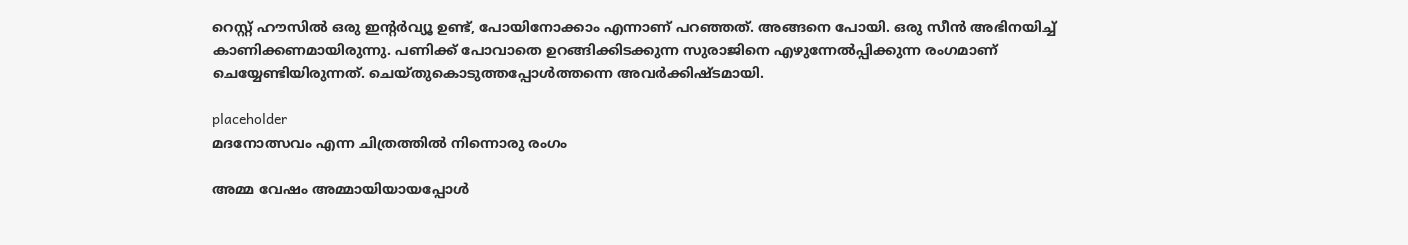റെസ്റ്റ് ഹൗസില്‍ ഒരു ഇന്റര്‍വ്യൂ ഉണ്ട്, പോയിനോക്കാം എന്നാണ് പറഞ്ഞത്. അങ്ങനെ പോയി. ഒരു സീന്‍ അഭിനയിച്ച് കാണിക്കണമായിരുന്നു. പണിക്ക് പോവാതെ ഉറങ്ങിക്കിടക്കുന്ന സുരാജിനെ എഴുന്നേല്‍പ്പിക്കുന്ന രംഗമാണ് ചെയ്യേണ്ടിയിരുന്നത്. ചെയ്തുകൊടുത്തപ്പോള്‍ത്തന്നെ അവര്‍ക്കിഷ്ടമായി.

placeholder
മദനോത്സവം എന്ന ചിത്രത്തിൽ നിന്നൊരു രംഗം

അമ്മ വേഷം അമ്മായിയായപ്പോള്‍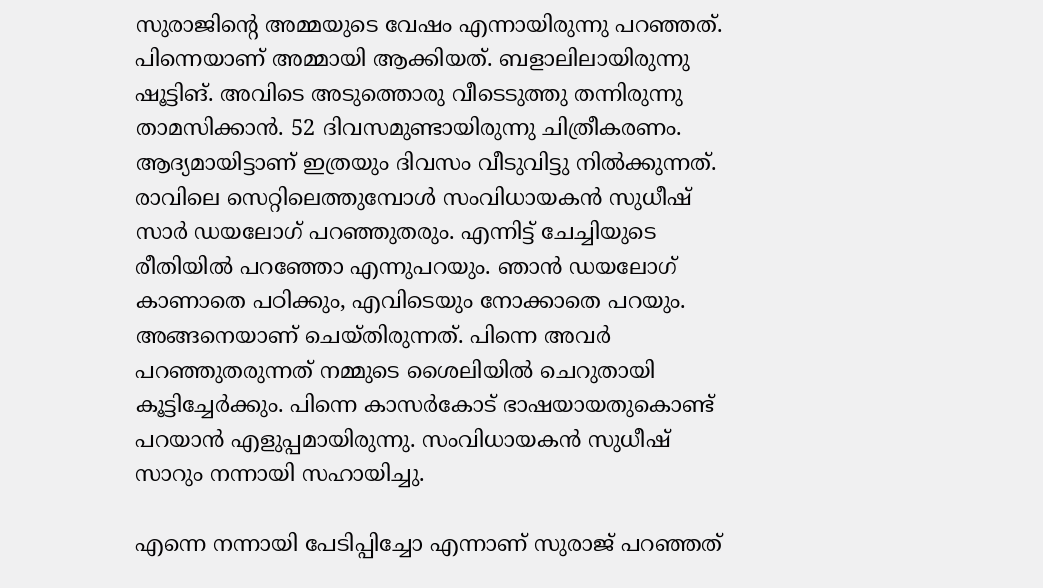സുരാജിന്റെ അമ്മയുടെ വേഷം എന്നായിരുന്നു പറഞ്ഞത്. പിന്നെയാണ് അമ്മായി ആക്കിയത്. ബളാലിലായിരുന്നു ഷൂട്ടിങ്. അവിടെ അടുത്തൊരു വീടെടുത്തു തന്നിരുന്നു താമസിക്കാന്‍. 52 ദിവസമുണ്ടായിരുന്നു ചിത്രീകരണം. ആദ്യമായിട്ടാണ് ഇത്രയും ദിവസം വീടുവിട്ടു നില്‍ക്കുന്നത്. രാവിലെ സെറ്റിലെത്തുമ്പോള്‍ സംവിധായകന്‍ സുധീഷ് സാര്‍ ഡയലോഗ് പറഞ്ഞുതരും. എന്നിട്ട് ചേച്ചിയുടെ രീതിയില്‍ പറഞ്ഞോ എന്നുപറയും. ഞാന്‍ ഡയലോഗ് കാണാതെ പഠിക്കും, എവിടെയും നോക്കാതെ പറയും. അങ്ങനെയാണ് ചെയ്തിരുന്നത്. പിന്നെ അവര്‍ പറഞ്ഞുതരുന്നത് നമ്മുടെ ശൈലിയില്‍ ചെറുതായി കൂട്ടിച്ചേര്‍ക്കും. പിന്നെ കാസര്‍കോട് ഭാഷയായതുകൊണ്ട് പറയാന്‍ എളുപ്പമായിരുന്നു. സംവിധായകന്‍ സുധീഷ് സാറും നന്നായി സഹായിച്ചു.

എന്നെ നന്നായി പേടിപ്പിച്ചോ എന്നാണ് സുരാജ് പറഞ്ഞത്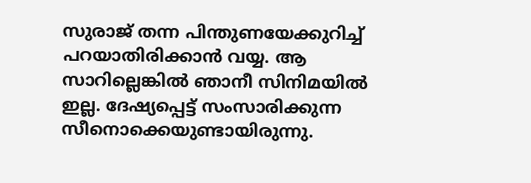സുരാജ് തന്ന പിന്തുണയേക്കുറിച്ച് പറയാതിരിക്കാന്‍ വയ്യ. ആ സാറില്ലെങ്കില്‍ ഞാനീ സിനിമയില്‍ ഇല്ല. ദേഷ്യപ്പെട്ട് സംസാരിക്കുന്ന സീനൊക്കെയുണ്ടായിരുന്നു.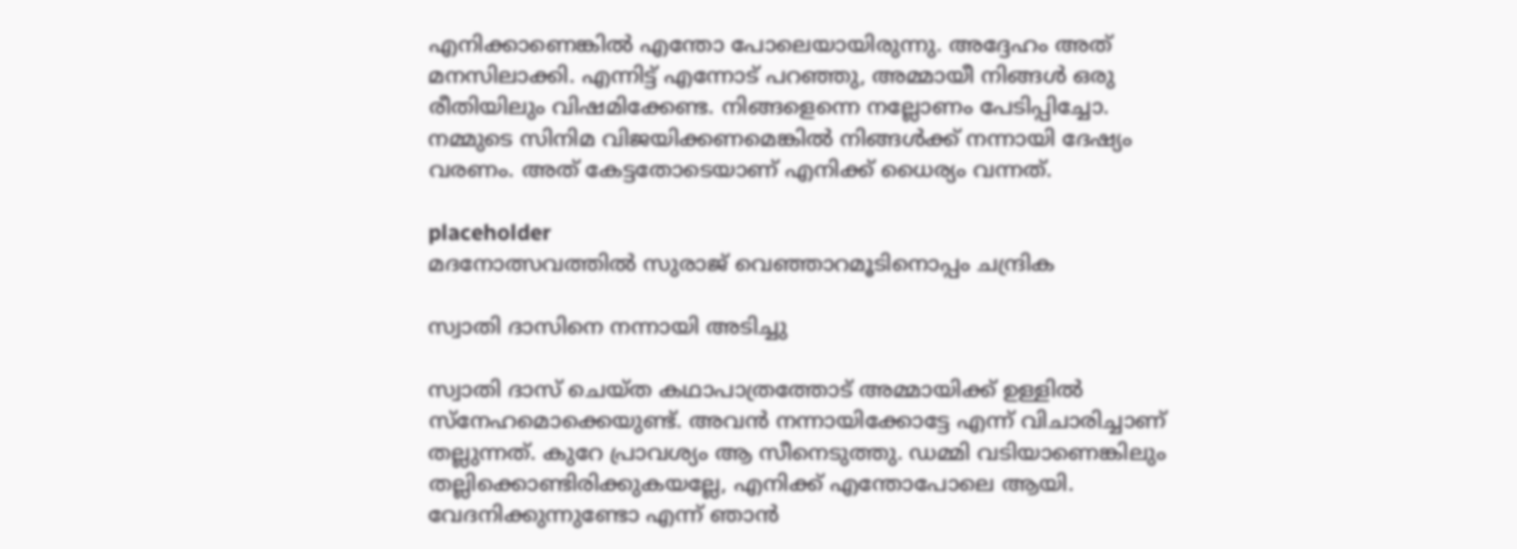എനിക്കാണെങ്കില്‍ എന്തോ പോലെയായിരുന്നു. അദ്ദേഹം അത് മനസിലാക്കി. എന്നിട്ട് എന്നോട് പറഞ്ഞു, അമ്മായീ നിങ്ങള്‍ ഒരു രീതിയിലും വിഷമിക്കേണ്ട. നിങ്ങളെന്നെ നല്ലോണം പേടിപ്പിച്ചോ. നമ്മുടെ സിനിമ വിജയിക്കണമെങ്കില്‍ നിങ്ങള്‍ക്ക് നന്നായി ദേഷ്യം വരണം. അത് കേട്ടതോടെയാണ് എനിക്ക് ധൈര്യം വന്നത്.

placeholder
മദനോത്സവത്തിൽ സുരാജ് വെഞ്ഞാറമൂടിനൊപ്പം ചന്ദ്രിക

സ്വാതി ദാസിനെ നന്നായി അടിച്ചു

സ്വാതി ദാസ് ചെയ്ത കഥാപാത്രത്തോട് അമ്മായിക്ക് ഉള്ളില്‍ സ്‌നേഹമൊക്കെയുണ്ട്. അവന്‍ നന്നായിക്കോട്ടേ എന്ന് വിചാരിച്ചാണ് തല്ലുന്നത്. കുറേ പ്രാവശ്യം ആ സീനെടുത്തു. ഡമ്മി വടിയാണെങ്കിലും തല്ലിക്കൊണ്ടിരിക്കുകയല്ലേ, എനിക്ക് എന്തോപോലെ ആയി. വേദനിക്കുന്നുണ്ടോ എന്ന് ഞാന്‍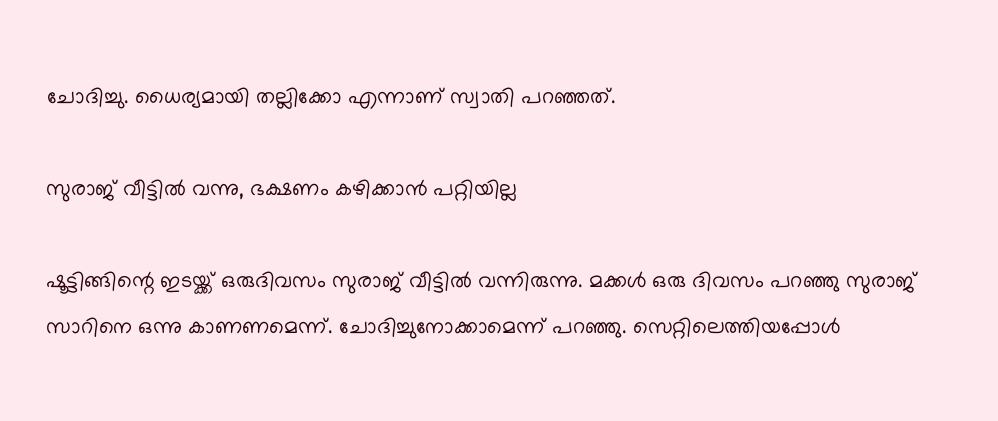ചോദിച്ചു. ധൈര്യമായി തല്ലിക്കോ എന്നാണ് സ്വാതി പറഞ്ഞത്.

സുരാജ് വീട്ടില്‍ വന്നു, ഭക്ഷണം കഴിക്കാന്‍ പറ്റിയില്ല

ഷൂട്ടിങ്ങിന്റെ ഇടയ്ക്ക് ഒരുദിവസം സുരാജ് വീട്ടില്‍ വന്നിരുന്നു. മക്കള്‍ ഒരു ദിവസം പറഞ്ഞു സുരാജ് സാറിനെ ഒന്നു കാണണമെന്ന്. ചോദിച്ചുനോക്കാമെന്ന് പറഞ്ഞു. സെറ്റിലെത്തിയപ്പോള്‍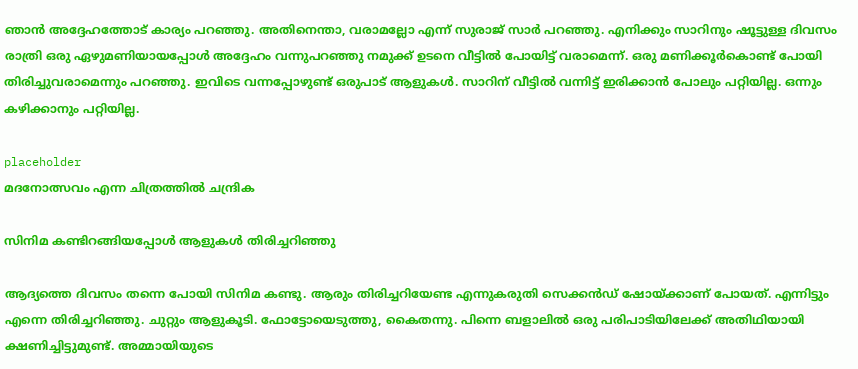ഞാന്‍ അദ്ദേഹത്തോട് കാര്യം പറഞ്ഞു. അതിനെന്താ, വരാമല്ലോ എന്ന് സുരാജ് സാര്‍ പറഞ്ഞു. എനിക്കും സാറിനും ഷൂട്ടുള്ള ദിവസം രാത്രി ഒരു ഏഴുമണിയായപ്പോള്‍ അദ്ദേഹം വന്നുപറഞ്ഞു നമുക്ക് ഉടനെ വീട്ടില്‍ പോയിട്ട് വരാമെന്ന്. ഒരു മണിക്കൂര്‍കൊണ്ട് പോയി തിരിച്ചുവരാമെന്നും പറഞ്ഞു. ഇവിടെ വന്നപ്പോഴുണ്ട് ഒരുപാട് ആളുകള്‍. സാറിന് വീട്ടില്‍ വന്നിട്ട് ഇരിക്കാന്‍ പോലും പറ്റിയില്ല. ഒന്നും കഴിക്കാനും പറ്റിയില്ല.

placeholder
മദനോത്സവം എന്ന ചിത്രത്തിൽ ചന്ദ്രിക

സിനിമ കണ്ടിറങ്ങിയപ്പോള്‍ ആളുകള്‍ തിരിച്ചറിഞ്ഞു

ആദ്യത്തെ ദിവസം തന്നെ പോയി സിനിമ കണ്ടു. ആരും തിരിച്ചറിയേണ്ട എന്നുകരുതി സെക്കന്‍ഡ് ഷോയ്ക്കാണ് പോയത്. എന്നിട്ടും എന്നെ തിരിച്ചറിഞ്ഞു. ചുറ്റും ആളുകൂടി. ഫോട്ടോയെടുത്തു, കൈതന്നു. പിന്നെ ബളാലില്‍ ഒരു പരിപാടിയിലേക്ക് അതിഥിയായി ക്ഷണിച്ചിട്ടുമുണ്ട്. അമ്മായിയുടെ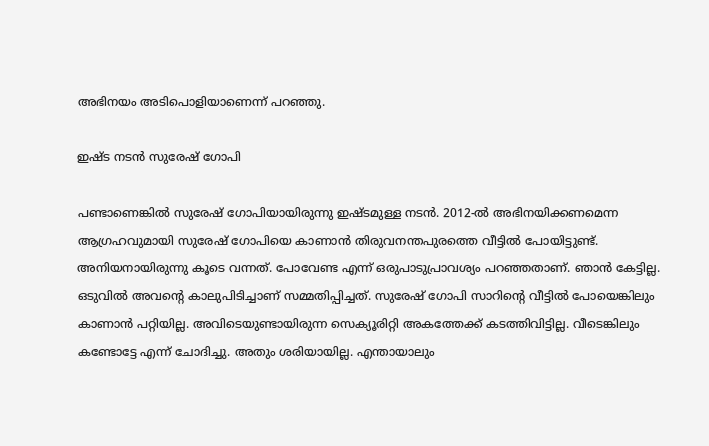അഭിനയം അടിപൊളിയാണെന്ന് പറഞ്ഞു.

ഇഷ്ട നടന്‍ സുരേഷ് ഗോപി

പണ്ടാണെങ്കില്‍ സുരേഷ് ഗോപിയായിരുന്നു ഇഷ്ടമുള്ള നടന്‍. 2012-ല്‍ അഭിനയിക്കണമെന്ന ആഗ്രഹവുമായി സുരേഷ് ഗോപിയെ കാണാന്‍ തിരുവനന്തപുരത്തെ വീട്ടില്‍ പോയിട്ടുണ്ട്. അനിയനായിരുന്നു കൂടെ വന്നത്. പോവേണ്ട എന്ന് ഒരുപാടുപ്രാവശ്യം പറഞ്ഞതാണ്. ഞാന്‍ കേട്ടില്ല. ഒടുവില്‍ അവന്റെ കാലുപിടിച്ചാണ് സമ്മതിപ്പിച്ചത്. സുരേഷ് ഗോപി സാറിന്റെ വീട്ടില്‍ പോയെങ്കിലും കാണാന്‍ പറ്റിയില്ല. അവിടെയുണ്ടായിരുന്ന സെക്യൂരിറ്റി അകത്തേക്ക് കടത്തിവിട്ടില്ല. വീടെങ്കിലും കണ്ടോട്ടേ എന്ന് ചോദിച്ചു. അതും ശരിയായില്ല. എന്തായാലും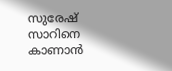സുരേഷ് സാറിനെ കാണാന്‍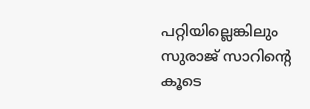പറ്റിയില്ലെങ്കിലും സുരാജ് സാറിന്റെ കൂടെ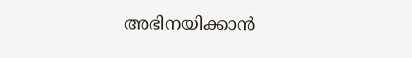അഭിനയിക്കാന്‍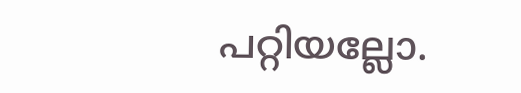പറ്റിയല്ലോ.